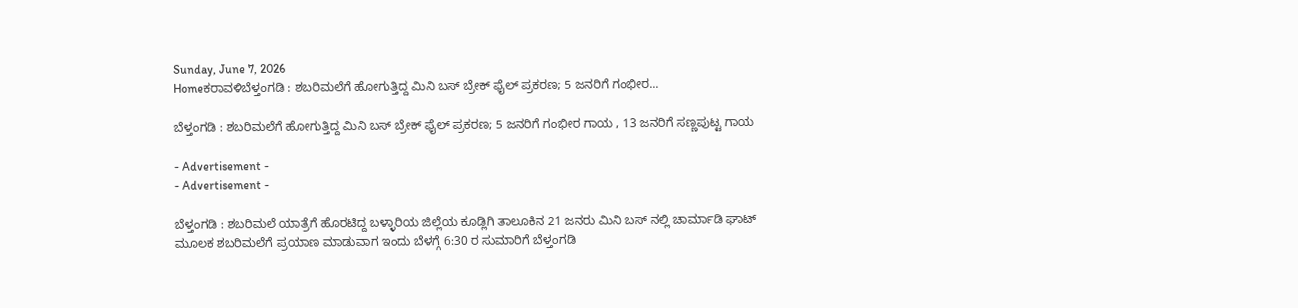Sunday, June 7, 2026
Homeಕರಾವಳಿಬೆಳ್ತಂಗಡಿ : ಶಬರಿಮಲೆಗೆ ಹೋಗುತ್ತಿದ್ದ ಮಿನಿ ಬಸ್ ಬ್ರೇಕ್ ಫೈಲ್‌ ಪ್ರಕರಣ; 5 ಜನರಿಗೆ ಗಂಭೀರ...

ಬೆಳ್ತಂಗಡಿ : ಶಬರಿಮಲೆಗೆ ಹೋಗುತ್ತಿದ್ದ ಮಿನಿ ಬಸ್ ಬ್ರೇಕ್ ಫೈಲ್‌ ಪ್ರಕರಣ; 5 ಜನರಿಗೆ ಗಂಭೀರ ಗಾಯ , 13 ಜನರಿಗೆ ಸಣ್ಣಪುಟ್ಟ ಗಾಯ

- Advertisement -
- Advertisement -

ಬೆಳ್ತಂಗಡಿ : ಶಬರಿಮಲೆ ಯಾತ್ರೆಗೆ ಹೊರಟಿದ್ದ ಬಳ್ಳಾರಿಯ ಜಿಲ್ಲೆಯ ಕೂಡ್ಲಿಗಿ ತಾಲೂಕಿನ 21 ಜನರು ಮಿನಿ ಬಸ್ ನಲ್ಲಿ‌ ಚಾರ್ಮಾಡಿ ಘಾಟ್ ಮೂಲಕ ಶಬರಿಮಲೆಗೆ ಪ್ರಯಾಣ ಮಾಡುವಾಗ ಇಂದು ಬೆಳಗ್ಗೆ 6:30 ರ ಸುಮಾರಿಗೆ ಬೆಳ್ತಂಗಡಿ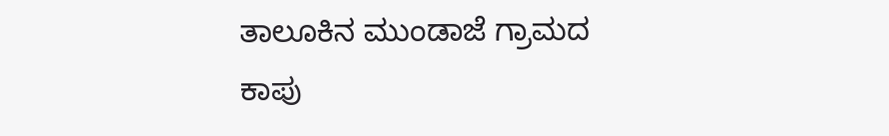ತಾಲೂಕಿನ ಮುಂಡಾಜೆ ಗ್ರಾಮದ ಕಾಪು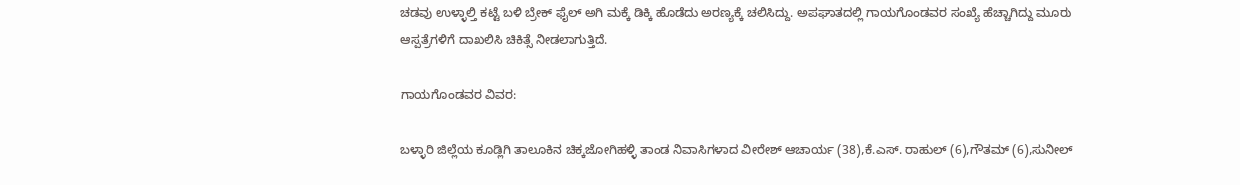ಚಡವು ಉಳ್ಳಾಲ್ತಿ ಕಟ್ಟೆ ಬಳಿ ಬ್ರೇಕ್ ಫೈಲ್ ಅಗಿ ಮಕ್ಕೆ ಡಿಕ್ಕಿ ಹೊಡೆದು ಅರಣ್ಯಕ್ಕೆ ಚಲಿಸಿದ್ದು. ಅಪಘಾತದಲ್ಲಿ ಗಾಯಗೊಂಡವರ ಸಂಖ್ಯೆ ಹೆಚ್ಚಾಗಿದ್ದು ಮೂರು ಆಸ್ಪತ್ರೆಗಳಿಗೆ ದಾಖಲಿಸಿ ಚಿಕಿತ್ಸೆ ನೀಡಲಾಗುತ್ತಿದೆ.

ಗಾಯಗೊಂಡವರ ವಿವರ:

ಬಳ್ಳಾರಿ ಜಿಲ್ಲೆಯ ಕೂಡ್ಲಿಗಿ ತಾಲೂಕಿನ ಚಿಕ್ಕಜೋಗಿಹಳ್ಳಿ ತಾಂಡ ನಿವಾಸಿಗಳಾದ ವೀರೇಶ್ ಆಚಾರ್ಯ (38),ಕೆ.ಎಸ್. ರಾಹುಲ್ (6),ಗೌತಮ್ (6),ಸುನೀಲ್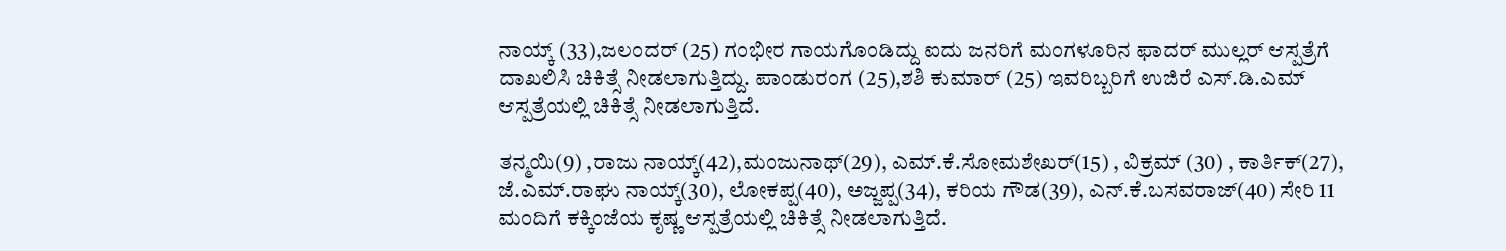ನಾಯ್ಕ್ (33),ಜಲಂದರ್ (25) ಗಂಭೀರ ಗಾಯಗೊಂಡಿದ್ದು ಐದು ಜನರಿಗೆ ಮಂಗಳೂರಿನ ಫಾದರ್ ಮುಲ್ಲರ್ ಆಸ್ಪತ್ರೆಗೆ ದಾಖಲಿಸಿ ಚಿಕಿತ್ಸೆ ನೀಡಲಾಗುತ್ತಿದ್ದು. ಪಾಂಡುರಂಗ (25),ಶಶಿ ಕುಮಾರ್ (25) ಇವರಿಬ್ಬರಿಗೆ ಉಜಿರೆ ಎಸ್.ಡಿ.ಎಮ್ ಆಸ್ಪತ್ರೆಯಲ್ಲಿ ಚಿಕಿತ್ಸೆ ನೀಡಲಾಗುತ್ತಿದೆ.

ತನ್ಮಯಿ(9) ,ರಾಜು ನಾಯ್ಕ್(42),ಮಂಜುನಾಥ್(29), ಎಮ್.ಕೆ.ಸೋಮಶೇಖರ್(15) , ವಿಕ್ರಮ್ (30) , ಕಾರ್ತಿಕ್(27), ಜೆ.ಎಮ್.ರಾಘು ನಾಯ್ಕ್(30), ಲೋಕಪ್ಪ(40), ಅಜ್ಜಪ್ಪ(34), ಕರಿಯ ಗೌಡ(39), ಎನ್.ಕೆ.ಬಸವರಾಜ್(40) ಸೇರಿ 11 ಮಂದಿಗೆ ಕಕ್ಕಿಂಜೆಯ ಕೃಷ್ಣ ಆಸ್ಪತ್ರೆಯಲ್ಲಿ ಚಿಕಿತ್ಸೆ ನೀಡಲಾಗುತ್ತಿದೆ.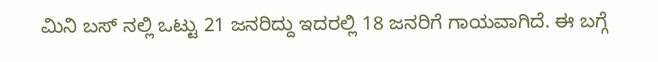ಮಿನಿ ಬಸ್ ನಲ್ಲಿ ಒಟ್ಟು 21 ಜನರಿದ್ದು ಇದರಲ್ಲಿ 18 ಜನರಿಗೆ ಗಾಯವಾಗಿದೆ. ಈ ಬಗ್ಗೆ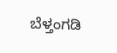ಬೆಳ್ತಂಗಡಿ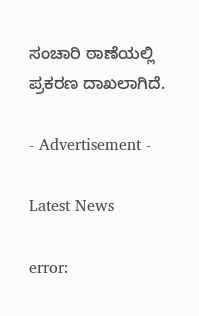ಸಂಚಾರಿ ಠಾಣೆಯಲ್ಲಿ ಪ್ರಕರಣ ದಾಖಲಾಗಿದೆ.

- Advertisement -

Latest News

error: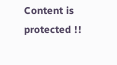Content is protected !!